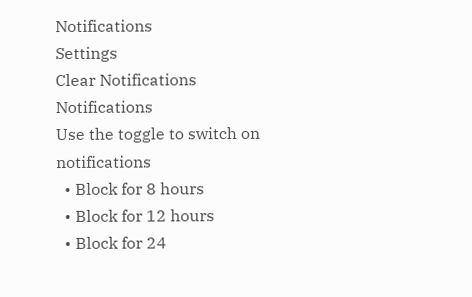Notifications
Settings
Clear Notifications
Notifications
Use the toggle to switch on notifications
  • Block for 8 hours
  • Block for 12 hours
  • Block for 24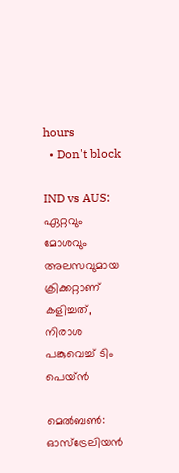hours
  • Don't block

IND vs AUS: ഏറ്റവും മോശവും അലസവുമായ ക്രിക്കറ്റാണ് കളിച്ചത്, നിരാശ പങ്കുവെച്ച് ടിം പെയ്ന്‍

മെല്‍ബണ്‍: ഓസ്‌ട്രേലിയന്‍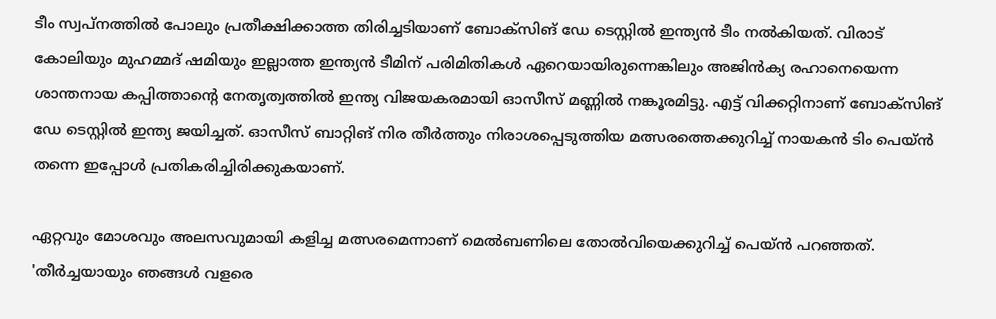ടീം സ്വപ്‌നത്തില്‍ പോലും പ്രതീക്ഷിക്കാത്ത തിരിച്ചടിയാണ് ബോക്‌സിങ് ഡേ ടെസ്റ്റില്‍ ഇന്ത്യന്‍ ടീം നല്‍കിയത്. വിരാട് കോലിയും മുഹമ്മദ് ഷമിയും ഇല്ലാത്ത ഇന്ത്യന്‍ ടീമിന് പരിമിതികള്‍ ഏറെയായിരുന്നെങ്കിലും അജിന്‍ക്യ രഹാനെയെന്ന ശാന്തനായ കപ്പിത്താന്റെ നേതൃത്വത്തില്‍ ഇന്ത്യ വിജയകരമായി ഓസീസ് മണ്ണില്‍ നങ്കൂരമിട്ടു. എട്ട് വിക്കറ്റിനാണ് ബോക്‌സിങ് ഡേ ടെസ്റ്റില്‍ ഇന്ത്യ ജയിച്ചത്. ഓസീസ് ബാറ്റിങ് നിര തീര്‍ത്തും നിരാശപ്പെടുത്തിയ മത്സരത്തെക്കുറിച്ച് നായകന്‍ ടിം പെയ്ന്‍ തന്നെ ഇപ്പോള്‍ പ്രതികരിച്ചിരിക്കുകയാണ്.

ഏറ്റവും മോശവും അലസവുമായി കളിച്ച മത്സരമെന്നാണ് മെല്‍ബണിലെ തോല്‍വിയെക്കുറിച്ച് പെയ്ന്‍ പറഞ്ഞത്. 'തീര്‍ച്ചയായും ഞങ്ങള്‍ വളരെ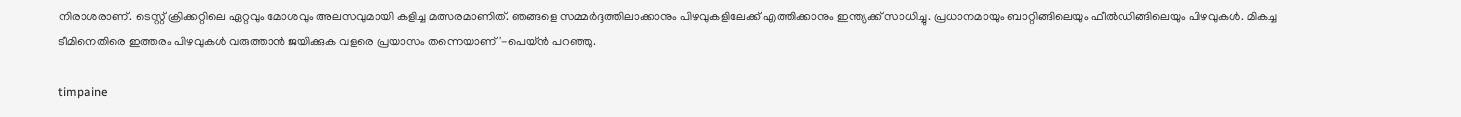നിരാശരാണ്. ടെസ്റ്റ് ക്രിക്കറ്റിലെ ഏറ്റവും മോശവും അലസവുമായി കളിച്ച മത്സരമാണിത്. ഞങ്ങളെ സമ്മര്‍ദ്ദത്തിലാക്കാനും പിഴവുകളിലേക്ക് എത്തിക്കാനും ഇന്ത്യക്ക് സാധിച്ചു. പ്രധാനമായും ബാറ്റിങ്ങിലെയും ഫീല്‍ഡിങ്ങിലെയും പിഴവുകള്‍. മികച്ച ടീമിനെതിരെ ഇത്തരം പിഴവുകള്‍ വരുത്താന്‍ ജയിക്കുക വളരെ പ്രയാസം തന്നെയാണ്'-പെയ്ന്‍ പറഞ്ഞു.

timpaine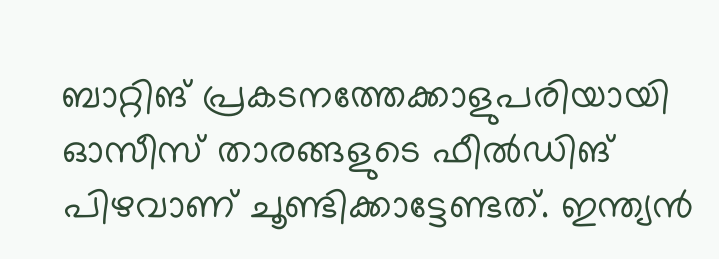ബാറ്റിങ് പ്രകടനത്തേക്കാളുപരിയായി ഓസീസ് താരങ്ങളുടെ ഫീല്‍ഡിങ് പിഴവാണ് ചൂണ്ടിക്കാട്ടേണ്ടത്. ഇന്ത്യന്‍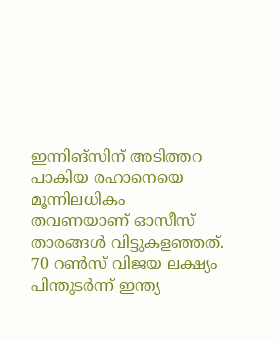ഇന്നിങ്‌സിന് അടിത്തറ പാകിയ രഹാനെയെ മൂന്നിലധികം തവണയാണ് ഓസീസ് താരങ്ങള്‍ വിട്ടുകളഞ്ഞത്. 70 റണ്‍സ് വിജയ ലക്ഷ്യം പിന്തുടര്‍ന്ന് ഇന്ത്യ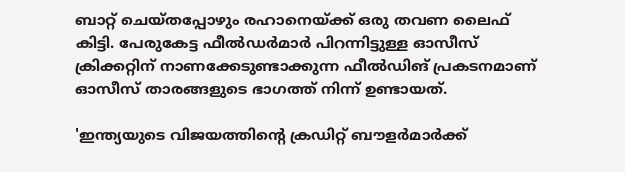ബാറ്റ് ചെയ്തപ്പോഴും രഹാനെയ്ക്ക് ഒരു തവണ ലൈഫ് കിട്ടി. പേരുകേട്ട ഫീല്‍ഡര്‍മാര്‍ പിറന്നിട്ടുള്ള ഓസീസ് ക്രിക്കറ്റിന് നാണക്കേടുണ്ടാക്കുന്ന ഫീല്‍ഡിങ് പ്രകടനമാണ് ഓസീസ് താരങ്ങളുടെ ഭാഗത്ത് നിന്ന് ഉണ്ടായത്.

'ഇന്ത്യയുടെ വിജയത്തിന്റെ ക്രഡിറ്റ് ബൗളര്‍മാര്‍ക്ക്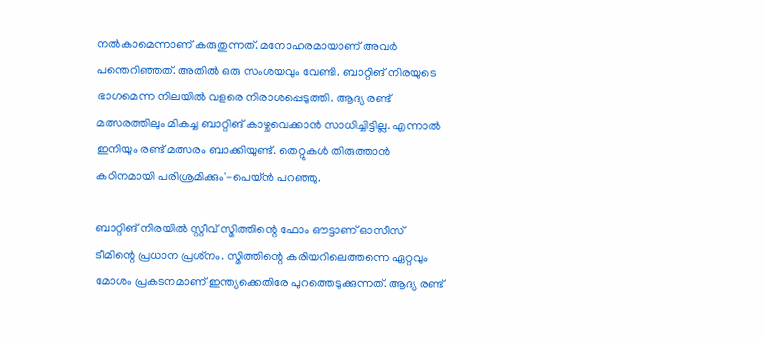നല്‍കാമെന്നാണ് കരുതുന്നത്. മനോഹരമായാണ് അവര്‍ പന്തെറിഞ്ഞത്. അതില്‍ ഒരു സംശയവും വേണ്ടി. ബാറ്റിങ് നിരയുടെ ഭാഗമെന്ന നിലയില്‍ വളരെ നിരാശപ്പെടുത്തി. ആദ്യ രണ്ട് മത്സരത്തിലും മികച്ച ബാറ്റിങ് കാഴ്ചവെക്കാന്‍ സാധിച്ചിട്ടില്ല. എന്നാല്‍ ഇനിയും രണ്ട് മത്സരം ബാക്കിയുണ്ട്. തെറ്റുകള്‍ തിരുത്താന്‍ കഠിനമായി പരിശ്രമിക്കും'-പെയ്ന്‍ പറഞ്ഞു.

ബാറ്റിങ് നിരയില്‍ സ്റ്റീവ് സ്മിത്തിന്റെ ഫോം ഔട്ടാണ് ഓസീസ് ടീമിന്റെ പ്രധാന പ്രശ്‌നം. സ്മിത്തിന്റെ കരിയറിലെത്തന്നെ ഏറ്റവും മോശം പ്രകടനമാണ് ഇന്ത്യക്കെതിരേ പുറത്തെടുക്കുന്നത്. ആദ്യ രണ്ട്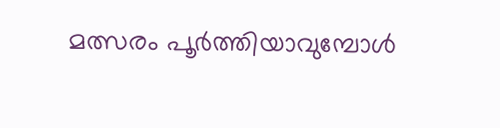മത്സരം പൂര്‍ത്തിയാവുമ്പോള്‍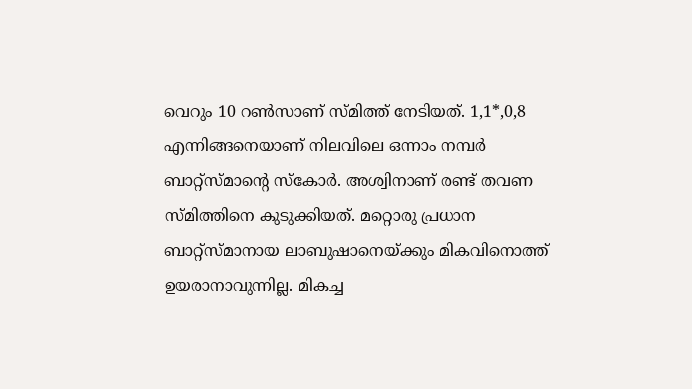വെറും 10 റണ്‍സാണ് സ്മിത്ത് നേടിയത്. 1,1*,0,8 എന്നിങ്ങനെയാണ് നിലവിലെ ഒന്നാം നമ്പര്‍ ബാറ്റ്‌സ്മാന്റെ സ്‌കോര്‍. അശ്വിനാണ് രണ്ട് തവണ സ്മിത്തിനെ കുടുക്കിയത്. മറ്റൊരു പ്രധാന ബാറ്റ്‌സ്മാനായ ലാബുഷാനെയ്ക്കും മികവിനൊത്ത് ഉയരാനാവുന്നില്ല. മികച്ച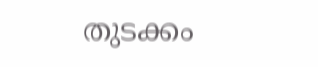തുടക്കം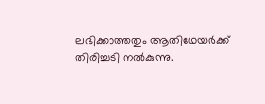ലഭിക്കാത്തതും ആതിഥേയര്‍ക്ക് തിരിച്ചടി നല്‍കുന്നു.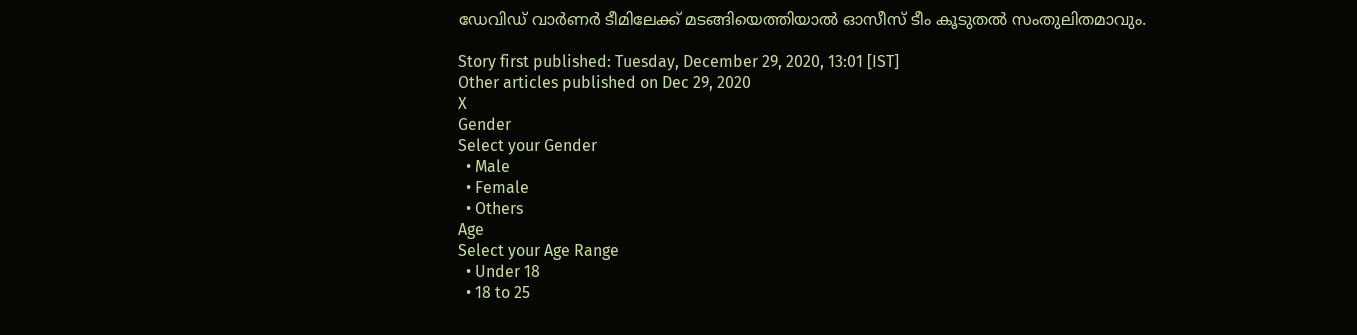ഡേവിഡ് വാര്‍ണര്‍ ടീമിലേക്ക് മടങ്ങിയെത്തിയാല്‍ ഓസീസ് ടീം കൂടുതല്‍ സംതുലിതമാവും.

Story first published: Tuesday, December 29, 2020, 13:01 [IST]
Other articles published on Dec 29, 2020
X
Gender
Select your Gender
  • Male
  • Female
  • Others
Age
Select your Age Range
  • Under 18
  • 18 to 25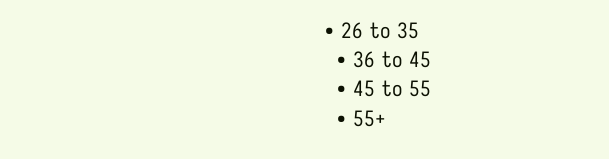• 26 to 35
  • 36 to 45
  • 45 to 55
  • 55+